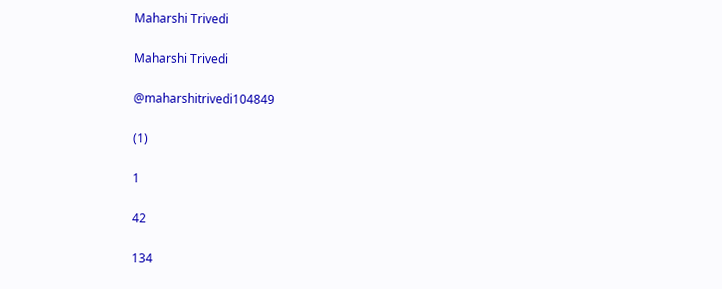Maharshi Trivedi

Maharshi Trivedi

@maharshitrivedi104849

(1)

1

42

134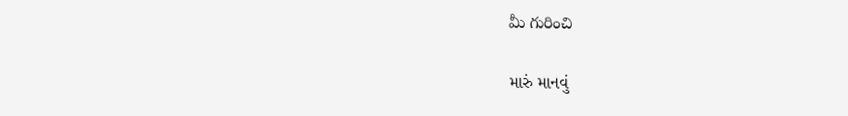మీ గురించి

મારું માનવું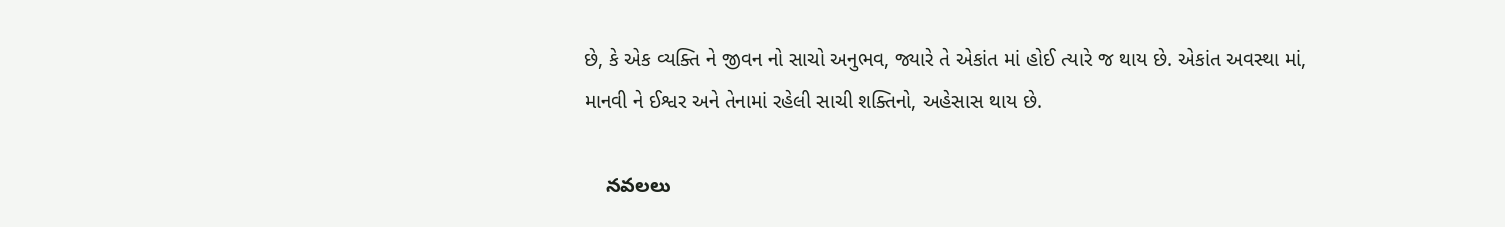છે, કે એક વ્યક્તિ ને જીવન નો સાચો અનુભવ, જ્યારે તે એકાંત માં હોઈ ત્યારે જ થાય છે. એકાંત અવસ્થા માં, માનવી ને ઈશ્વર અને તેનામાં રહેલી સાચી શક્તિનો, અહેસાસ થાય છે.

    నవలలు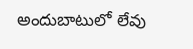అందుబాటులో లేవు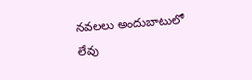నవలలు అందుబాటులో లేవు